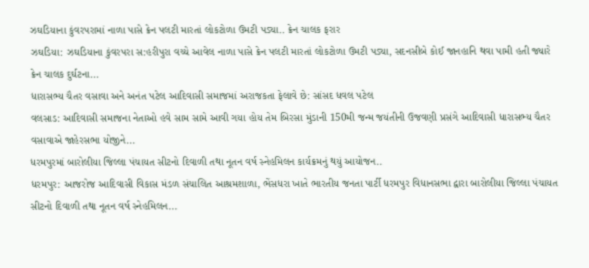ઝઘડિયાના કુંવરપરામાં નાળા પાસે ક્રેન પલટી મારતાં લોકટોળા ઉમટી પડ્યા.. ક્રેન ચાલક ફરાર
ઝઘડિયા: ઝઘડિયાના કુંવરપરા સ:હરીપુરા વચ્ચે આવેલ નાળા પાસે ક્રેન પલટી મારતાં લોકટોળા ઉમટી પડ્યા, સદનસીબે કોઈ જાનહાનિ થવા પામી હતી જ્યારે ક્રેન ચાલક દુર્ઘટના...
ધારાસભ્ય ચૈતર વસાવા અને અનંત પટેલ આદિવાસી સમાજમાં અરાજકતા ફેલાવે છે: સાંસદ ધવલ પટેલ
વલસાડ: આદિવાસી સમાજના નેતાઓ હવે સામ સામે આવી ગયા હોય તેમ બિરસા મુંડાની 150મી જન્મ જયંતીની ઉજવણી પ્રસંગે આદિવાસી ધારાસભ્ય ચૈતર વસાવાએ જાહેરસભા યોજીને...
ધરમપુરમાં બારોલીયા જિલ્લા પંચાયત સીટનો દિવાળી તથા નૂતન વર્ષ સ્નેહમિલન કાર્યક્રમનું થયું આયોજન..
ધરમપુર: આજરોજ આદિવાસી વિકાસ મંડળ સંચાલિત આશ્રમશાળા, ભેંસધરા ખાતે ભારતીય જનતા પાર્ટી ધરમપુર વિધાનસભા દ્વારા બારોલીયા જિલ્લા પંચાયત સીટનો દિવાળી તથા નૂતન વર્ષ સ્નેહમિલન...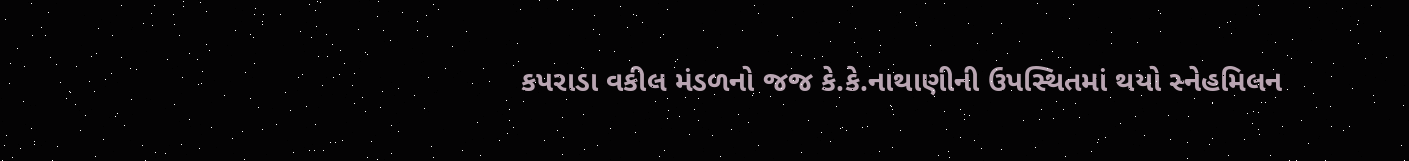કપરાડા વકીલ મંડળનો જજ કે.કે.નાથાણીની ઉપસ્થિતમાં થયો સ્નેહમિલન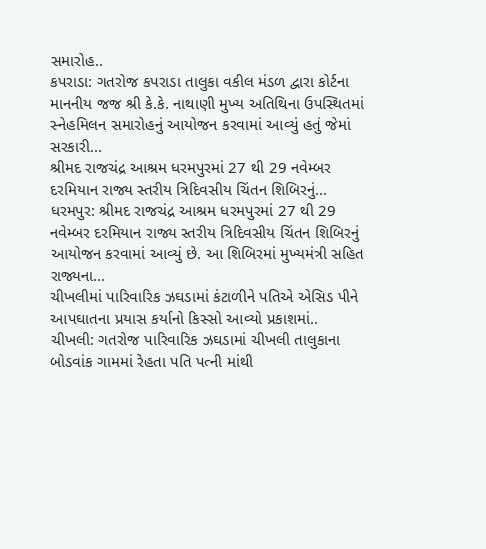સમારોહ..
કપરાડા: ગતરોજ કપરાડા તાલુકા વકીલ મંડળ દ્વારા કોર્ટના માનનીય જજ શ્રી કે.કે. નાથાણી મુખ્ય અતિથિના ઉપસ્થિતમાં સ્નેહમિલન સમારોહનું આયોજન કરવામાં આવ્યું હતું જેમાં સરકારી...
શ્રીમદ રાજચંદ્ર આશ્રમ ધરમપુરમાં 27 થી 29 નવેમ્બર દરમિયાન રાજ્ય સ્તરીય ત્રિદિવસીય ચિંતન શિબિરનું...
ધરમપુર: શ્રીમદ રાજચંદ્ર આશ્રમ ધરમપુરમાં 27 થી 29 નવેમ્બર દરમિયાન રાજ્ય સ્તરીય ત્રિદિવસીય ચિંતન શિબિરનું આયોજન કરવામાં આવ્યું છે. આ શિબિરમાં મુખ્યમંત્રી સહિત રાજ્યના...
ચીખલીમાં પારિવારિક ઝઘડામાં કંટાળીને પતિએ એસિડ પીને આપઘાતના પ્રયાસ કર્યાનો કિસ્સો આવ્યો પ્રકાશમાં..
ચીખલી: ગતરોજ પારિવારિક ઝઘડામાં ચીખલી તાલુકાના બોડવાંક ગામમાં રેહતા પતિ પત્ની માંથી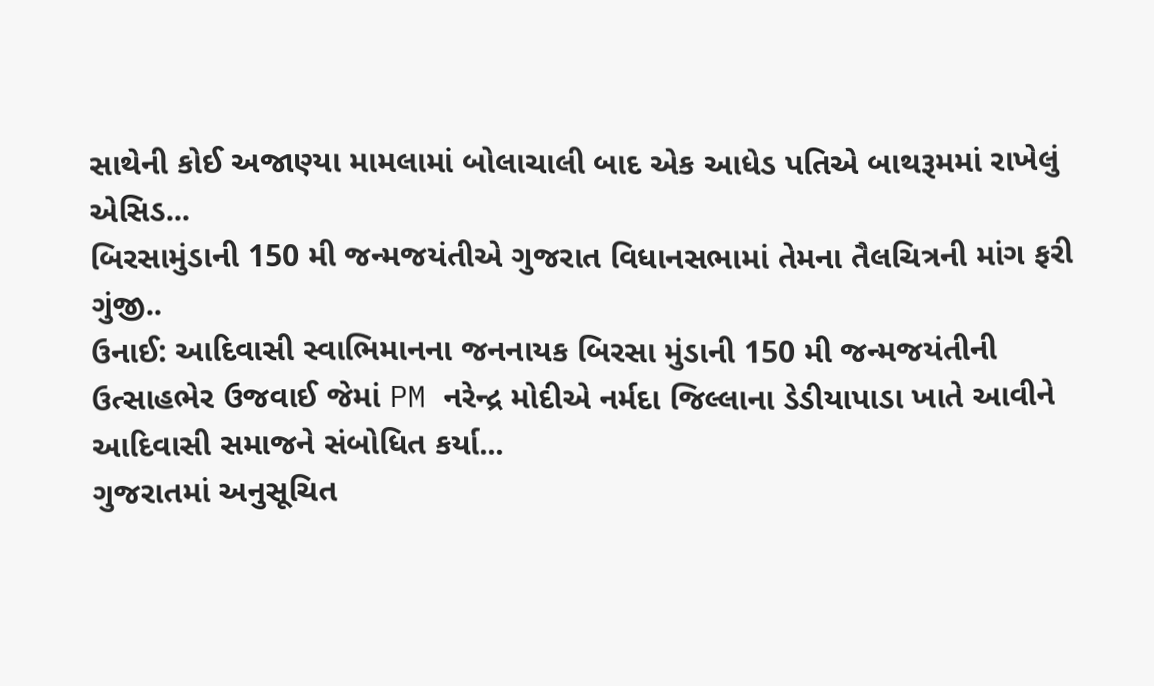સાથેની કોઈ અજાણ્યા મામલામાં બોલાચાલી બાદ એક આધેડ પતિએ બાથરૂમમાં રાખેલું એસિડ...
બિરસામુંડાની 150 મી જન્મજયંતીએ ગુજરાત વિધાનસભામાં તેમના તૈલચિત્રની માંગ ફરી ગુંજી..
ઉનાઈ: આદિવાસી સ્વાભિમાનના જનનાયક બિરસા મુંડાની 150 મી જન્મજયંતીની ઉત્સાહભેર ઉજવાઈ જેમાં PM નરેન્દ્ર મોદીએ નર્મદા જિલ્લાના ડેડીયાપાડા ખાતે આવીને આદિવાસી સમાજને સંબોધિત કર્યા...
ગુજરાતમાં અનુસૂચિત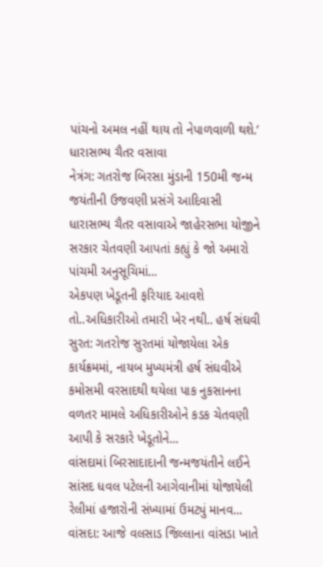પાંચનો અમલ નહીં થાય તો નેપાળવાળી થશે.’ ધારાસભ્ય ચૈતર વસાવા
નેત્રંગ: ગતરોજ બિરસા મુંડાની 150મી જન્મ જયંતીની ઉજવણી પ્રસંગે આદિવાસી ધારાસભ્ય ચૈતર વસાવાએ જાહેરસભા યોજીને સરકાર ચેતવણી આપતાં કહ્યું કે જો અમારો પાંચમી અનુસૂચિમાં...
એકપણ ખેડૂતની ફરિયાદ આવશે તો..અધિકારીઓ તમારી ખેર નથી.. હર્ષ સંઘવી
સુરત: ગતરોજ સુરતમાં યોજાયેલા એક કાર્યક્રમમાં, નાયબ મુખ્યમંત્રી હર્ષ સંઘવીએ કમોસમી વરસાદથી થયેલા પાક નુકસાનના વળતર મામલે અધિકારીઓને કડક ચેતવણી આપી કે સરકારે ખેડૂતોને...
વાંસદામાં બિરસાદાદાની જન્મજયંતીને લઈને સાંસદ ધવલ પટેલની આગેવાનીમાં યોજાયેલી રેલીમાં હજારોની સંખ્યામાં ઉમટ્યું માનવ...
વાંસદા: આજે વલસાડ જિલ્લાના વાંસડા ખાતે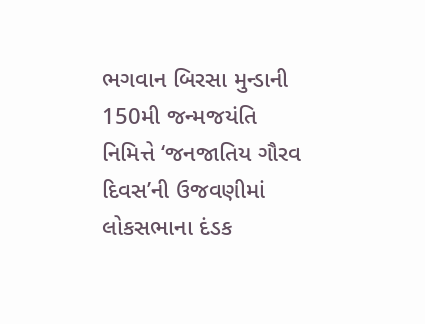ભગવાન બિરસા મુન્ડાની 150મી જન્મજયંતિ નિમિત્તે ‘જનજાતિય ગૌરવ દિવસ’ની ઉજવણીમાં લોકસભાના દંડક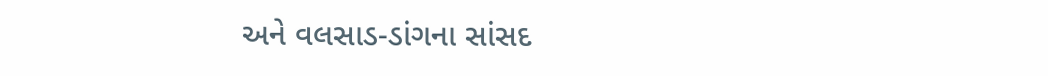અને વલસાડ-ડાંગના સાંસદ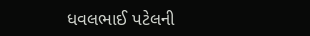ધવલભાઈ પટેલની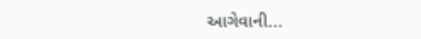આગેવાની...